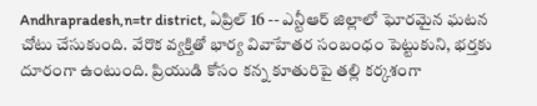Andhrapradesh,n=tr district, ఏప్రిల్ 16 -- ఎన్టీఆర్ జిల్లాలో ఘోరమైన ఘటన చోటు చేసుకుంది. వేరొక వ్యక్తితో భార్య వివాహేతర సంబంధం పెట్టుకుని, భర్తకు దూరంగా ఉంటుంది. ప్రియుడి కోసం కన్న కూతురిపై తల్లి కర్కశంగా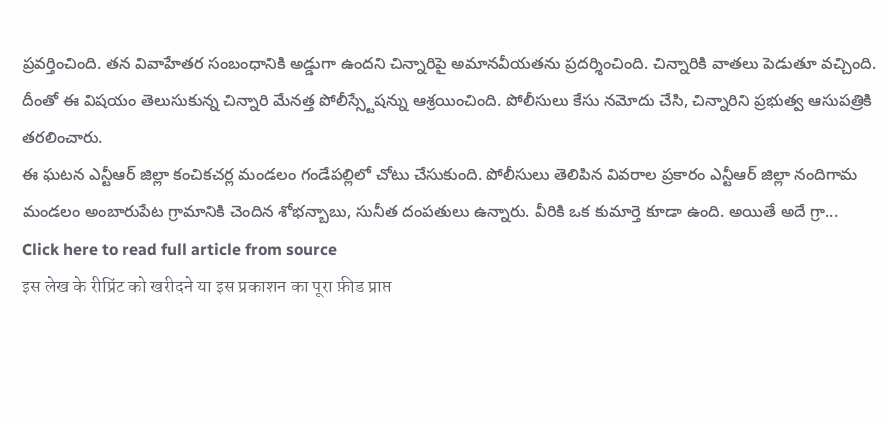ప్రవర్తించింది. తన వివాహేతర సంబంధానికి అడ్డుగా ఉందని చిన్నారిపై అమానవీయతను ప్రదర్శించింది. చిన్నారికి వాతలు పెడుతూ వచ్చింది. దీంతో ఈ విషయం తెలుసుకున్న చిన్నారి మేనత్త పోలీస్స్టేషన్ను ఆశ్రయించింది. పోలీసులు కేసు నమోదు చేసి, చిన్నారిని ప్రభుత్వ ఆసుపత్రికి తరలించారు.
ఈ ఘటన ఎన్టీఆర్ జిల్లా కంచికచర్ల మండలం గండేపల్లిలో చోటు చేసుకుంది. పోలీసులు తెలిపిన వివరాల ప్రకారం ఎన్టీఆర్ జిల్లా నందిగామ మండలం అంబారుపేట గ్రామానికి చెందిన శోభన్బాబు, సునీత దంపతులు ఉన్నారు. వీరికి ఒక కుమార్తె కూడా ఉంది. అయితే అదే గ్రా...
Click here to read full article from source
इस लेख के रीप्रिंट को खरीदने या इस प्रकाशन का पूरा फ़ीड प्राप्त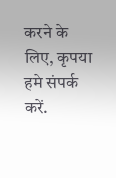करने के लिए, कृपया
हमे संपर्क करें.